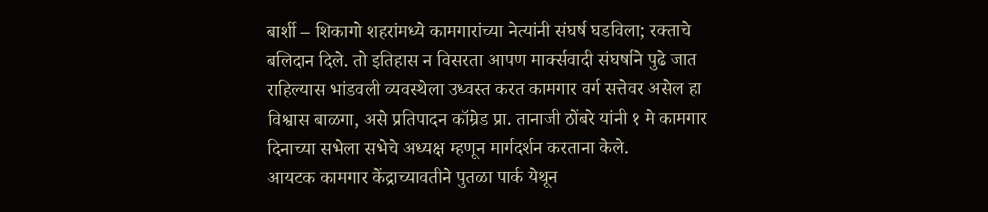बार्शी – शिकागो शहरांमध्ये कामगारांच्या नेत्यांनी संघर्ष घडविला; रक्ताचे बलिदान दिले. तो इतिहास न विसरता आपण मार्क्सवादी संघर्षाने पुढे जात राहिल्यास भांडवली व्यवस्थेला उध्वस्त करत कामगार वर्ग सत्तेवर असेल हा विश्वास बाळगा, असे प्रतिपादन कॉम्रेड प्रा. तानाजी ठोंबरे यांनी १ मे कामगार दिनाच्या सभेला सभेचे अध्यक्ष म्हणून मार्गदर्शन करताना केले.
आयटक कामगार केंद्राच्यावतीने पुतळा पार्क येथून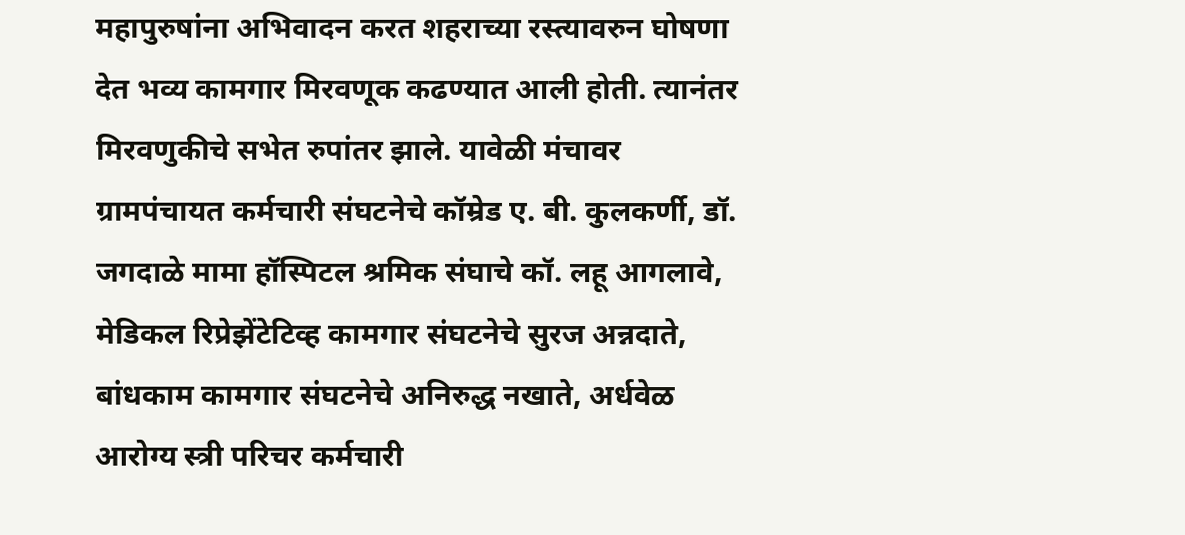महापुरुषांना अभिवादन करत शहराच्या रस्त्यावरुन घोषणा देत भव्य कामगार मिरवणूक कढण्यात आली होती. त्यानंतर मिरवणुकीचे सभेत रुपांतर झाले. यावेळी मंचावर ग्रामपंचायत कर्मचारी संघटनेचे कॉम्रेड ए. बी. कुलकर्णी, डॉ. जगदाळे मामा हॉस्पिटल श्रमिक संघाचे कॉ. लहू आगलावे, मेडिकल रिप्रेझेंटेटिव्ह कामगार संघटनेचे सुरज अन्नदाते, बांधकाम कामगार संघटनेचे अनिरुद्ध नखाते, अर्धवेळ आरोग्य स्त्री परिचर कर्मचारी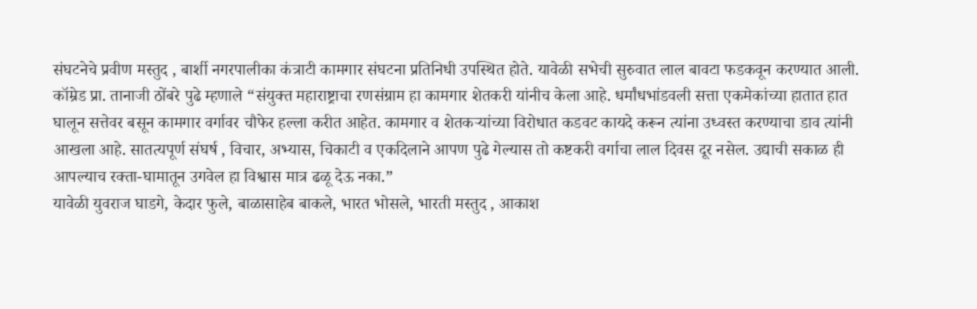संघटनेचे प्रवीण मस्तुद , बार्शी नगरपालीका कंत्राटी कामगार संघटना प्रतिनिधी उपस्थित होते. यावेळी सभेची सुरुवात लाल बावटा फडकवून करण्यात आली.
कॉम्रेड प्रा. तानाजी ठोंबरे पुढे म्हणाले “संयुक्त महाराष्ट्राचा रणसंग्राम हा कामगार शेतकरी यांनीच केला आहे. धर्मांधभांडवली सत्ता एकमेकांच्या हातात हात घालून सत्तेवर बसून कामगार वर्गावर चौफेर हल्ला करीत आहेत. कामगार व शेतकऱ्यांच्या विरोधात कडवट कायदे करून त्यांना उध्वस्त करण्याचा डाव त्यांनी आखला आहे. सातत्यपूर्ण संघर्ष , विचार, अभ्यास, चिकाटी व एकदिलाने आपण पुढे गेल्यास तो कष्टकरी वर्गाचा लाल दिवस दूर नसेल. उद्याची सकाळ ही आपल्याच रक्ता-घामातून उगवेल हा विश्वास मात्र ढळू देऊ नका.”
यावेळी युवराज घाडगे, केदार फुले, बाळासाहेब बाकले, भारत भोसले, भारती मस्तुद , आकाश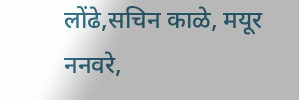लोंढे,सचिन काळे, मयूर ननवरे,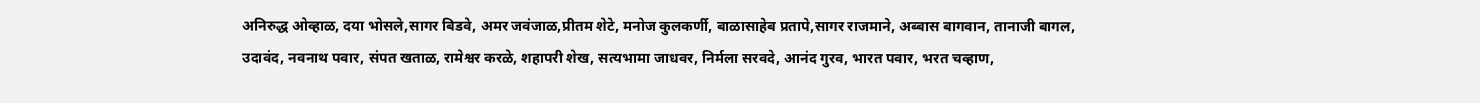अनिरुद्ध ओव्हाळ, दया भोसले,सागर बिडवे, अमर जवंजाळ,प्रीतम शेटे, मनोज कुलकर्णी, बाळासाहेब प्रतापे,सागर राजमाने, अब्बास बागवान, तानाजी बागल, उदावंद, नवनाथ पवार, संपत खताळ, रामेश्वर करळे, शहापरी शेख, सत्यभामा जाधवर, निर्मला सरवदे, आनंद गुरव, भारत पवार, भरत चव्हाण,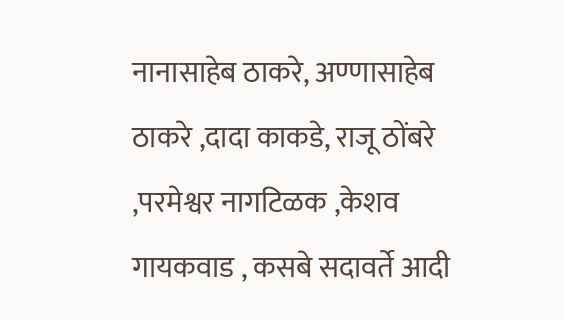नानासाहेब ठाकरे, अण्णासाहेब ठाकरे ,दादा काकडे, राजू ठोंबरे ,परमेश्वर नागटिळक ,केशव गायकवाड , कसबे सदावर्ते आदी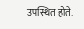उपस्थित होते.